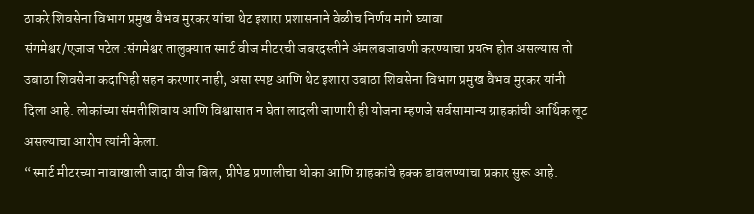ठाकरे शिवसेना विभाग प्रमुख वैभव मुरकर यांचा थेट इशारा प्रशासनाने वेळीच निर्णय मागे घ्यावा
संगमेश्वर/एजाज पटेल :संगमेश्वर तालुक्यात स्मार्ट वीज मीटरची जबरदस्तीने अंमलबजावणी करण्याचा प्रयत्न होत असल्यास तो उबाठा शिवसेना कदापिही सहन करणार नाही, असा स्पष्ट आणि थेट इशारा उबाठा शिवसेना विभाग प्रमुख वैभव मुरकर यांनी दिला आहे. लोकांच्या संमतीशिवाय आणि विश्वासात न घेता लादली जाणारी ही योजना म्हणजे सर्वसामान्य ग्राहकांची आर्थिक लूट असल्याचा आरोप त्यांनी केला.
“स्मार्ट मीटरच्या नावाखाली जादा वीज बिल, प्रीपेड प्रणालीचा धोका आणि ग्राहकांचे हक्क डावलण्याचा प्रकार सुरू आहे.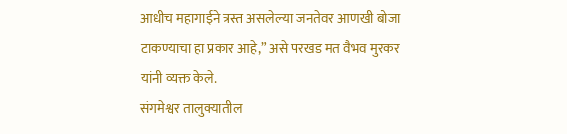आधीच महागाईने त्रस्त असलेल्या जनतेवर आणखी बोजा टाकण्याचा हा प्रकार आहे,” असे परखड मत वैभव मुरकर यांनी व्यक्त केले.
संगमेश्वर तालुक्यातील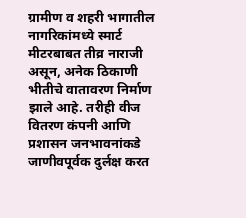ग्रामीण व शहरी भागातील नागरिकांमध्ये स्मार्ट मीटरबाबत तीव्र नाराजी असून, अनेक ठिकाणी भीतीचे वातावरण निर्माण झाले आहे. तरीही वीज वितरण कंपनी आणि प्रशासन जनभावनांकडे जाणीवपूर्वक दुर्लक्ष करत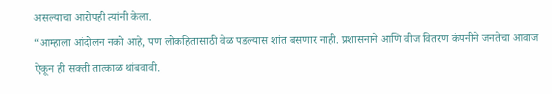असल्याचा आरोपही त्यांनी केला.
“आम्हाला आंदोलन नको आहे, पण लोकहितासाठी वेळ पडल्यास शांत बसणार नाही. प्रशासनाने आणि वीज वितरण कंपनीने जनतेचा आवाज ऐकून ही सक्ती तात्काळ थांबवावी.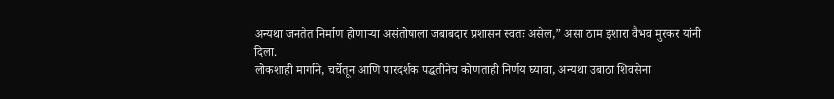अन्यथा जनतेत निर्माण होणाऱ्या असंतोषाला जबाबदार प्रशासन स्वतः असेल,” असा ठाम इशारा वैभव मुरकर यांनी दिला.
लोकशाही मार्गाने, चर्चेतून आणि पारदर्शक पद्धतीनेच कोणताही निर्णय घ्यावा, अन्यथा उबाठा शिवसेना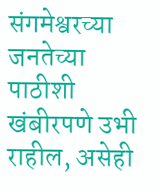संगमेश्वरच्या जनतेच्या पाठीशी खंबीरपणे उभी राहील, असेही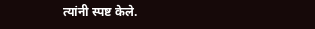त्यांनी स्पष्ट केले.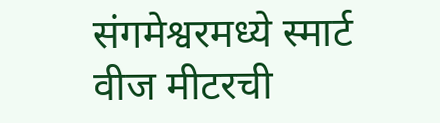संगमेश्वरमध्ये स्मार्ट वीज मीटरची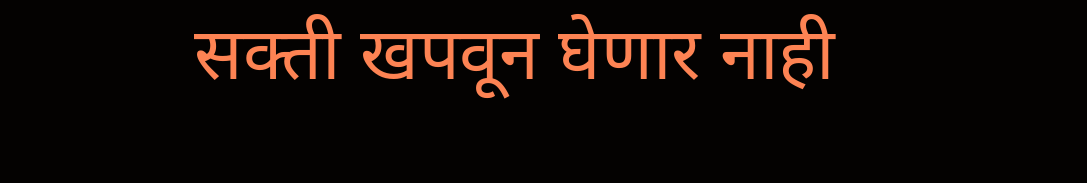सक्ती खपवून घेणार नाही